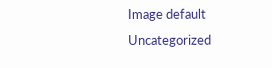Image default
Uncategorized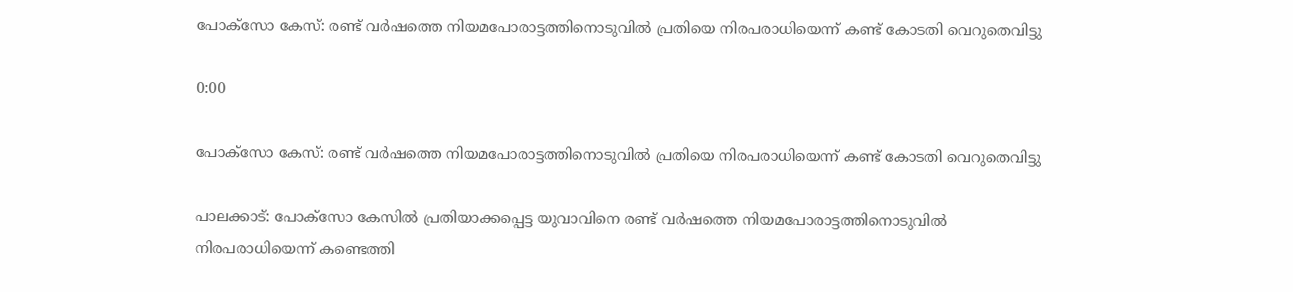പോക്സോ കേസ്: രണ്ട് വർഷത്തെ നിയമപോരാട്ടത്തിനൊടുവിൽ പ്രതിയെ നിരപരാധിയെന്ന് കണ്ട് കോടതി വെറുതെവിട്ടു

0:00

പോക്സോ കേസ്: രണ്ട് വർഷത്തെ നിയമപോരാട്ടത്തിനൊടുവിൽ പ്രതിയെ നിരപരാധിയെന്ന് കണ്ട് കോടതി വെറുതെവിട്ടു

പാലക്കാട്: പോക്സോ കേസിൽ പ്രതിയാക്കപ്പെട്ട യുവാവിനെ രണ്ട് വർഷത്തെ നിയമപോരാട്ടത്തിനൊടുവിൽ നിരപരാധിയെന്ന് കണ്ടെത്തി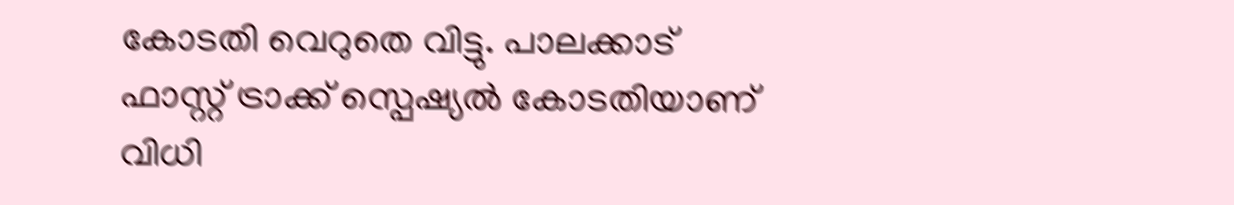കോടതി വെറുതെ വിട്ടു. പാലക്കാട് ഫാസ്റ്റ് ട്രാക്ക് സ്പെഷ്യൽ കോടതിയാണ് വിധി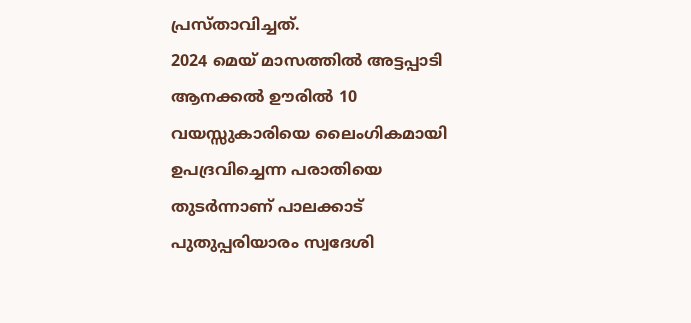പ്രസ്താവിച്ചത്.
2024 മെയ് മാസത്തിൽ അട്ടപ്പാടി ആനക്കൽ ഊരിൽ 10 വയസ്സുകാരിയെ ലൈംഗികമായി ഉപദ്രവിച്ചെന്ന പരാതിയെ തുടർന്നാണ് പാലക്കാട് പുതുപ്പരിയാരം സ്വദേശി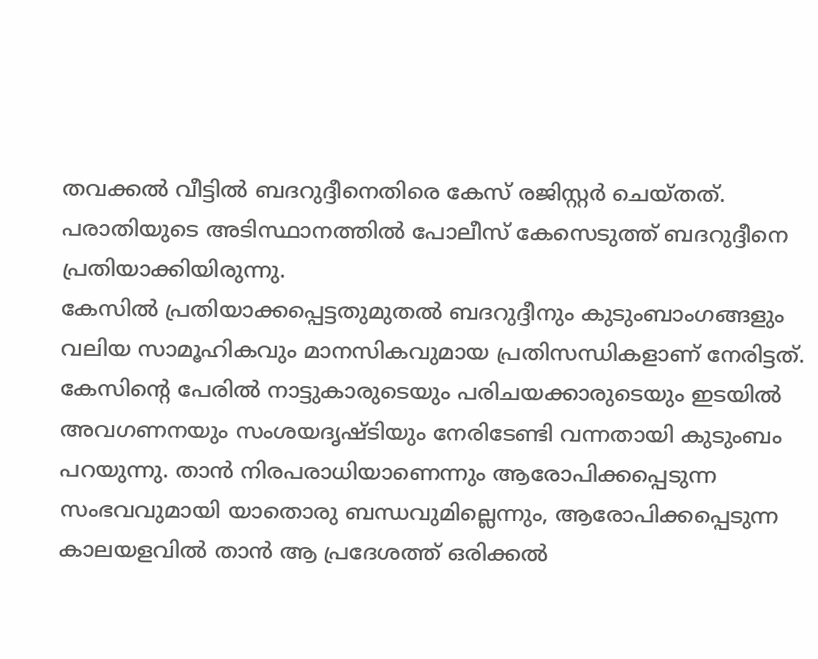തവക്കൽ വീട്ടിൽ ബദറുദ്ദീനെതിരെ കേസ് രജിസ്റ്റർ ചെയ്തത്. പരാതിയുടെ അടിസ്ഥാനത്തിൽ പോലീസ് കേസെടുത്ത് ബദറുദ്ദീനെ പ്രതിയാക്കിയിരുന്നു.
കേസിൽ പ്രതിയാക്കപ്പെട്ടതുമുതൽ ബദറുദ്ദീനും കുടുംബാംഗങ്ങളും വലിയ സാമൂഹികവും മാനസികവുമായ പ്രതിസന്ധികളാണ് നേരിട്ടത്. കേസിന്റെ പേരിൽ നാട്ടുകാരുടെയും പരിചയക്കാരുടെയും ഇടയിൽ അവഗണനയും സംശയദൃഷ്ടിയും നേരിടേണ്ടി വന്നതായി കുടുംബം പറയുന്നു. താൻ നിരപരാധിയാണെന്നും ആരോപിക്കപ്പെടുന്ന സംഭവവുമായി യാതൊരു ബന്ധവുമില്ലെന്നും, ആരോപിക്കപ്പെടുന്ന കാലയളവിൽ താൻ ആ പ്രദേശത്ത് ഒരിക്കൽ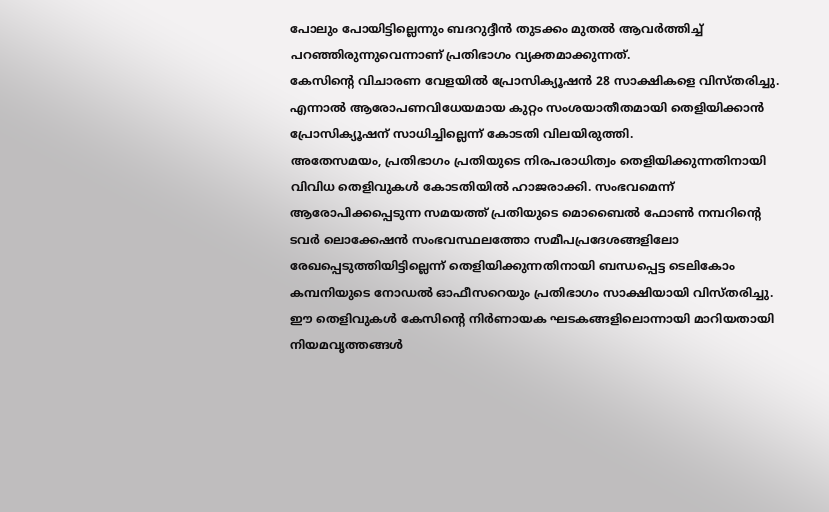പോലും പോയിട്ടില്ലെന്നും ബദറുദ്ദീൻ തുടക്കം മുതൽ ആവർത്തിച്ച് പറഞ്ഞിരുന്നുവെന്നാണ് പ്രതിഭാഗം വ്യക്തമാക്കുന്നത്.
കേസിന്റെ വിചാരണ വേളയിൽ പ്രോസിക്യൂഷൻ 28 സാക്ഷികളെ വിസ്തരിച്ചു. എന്നാൽ ആരോപണവിധേയമായ കുറ്റം സംശയാതീതമായി തെളിയിക്കാൻ പ്രോസിക്യൂഷന് സാധിച്ചില്ലെന്ന് കോടതി വിലയിരുത്തി.
അതേസമയം, പ്രതിഭാഗം പ്രതിയുടെ നിരപരാധിത്വം തെളിയിക്കുന്നതിനായി വിവിധ തെളിവുകൾ കോടതിയിൽ ഹാജരാക്കി. സംഭവമെന്ന് ആരോപിക്കപ്പെടുന്ന സമയത്ത് പ്രതിയുടെ മൊബൈൽ ഫോൺ നമ്പറിന്റെ ടവർ ലൊക്കേഷൻ സംഭവസ്ഥലത്തോ സമീപപ്രദേശങ്ങളിലോ രേഖപ്പെടുത്തിയിട്ടില്ലെന്ന് തെളിയിക്കുന്നതിനായി ബന്ധപ്പെട്ട ടെലികോം കമ്പനിയുടെ നോഡൽ ഓഫീസറെയും പ്രതിഭാഗം സാക്ഷിയായി വിസ്തരിച്ചു. ഈ തെളിവുകൾ കേസിന്റെ നിർണായക ഘടകങ്ങളിലൊന്നായി മാറിയതായി നിയമവൃത്തങ്ങൾ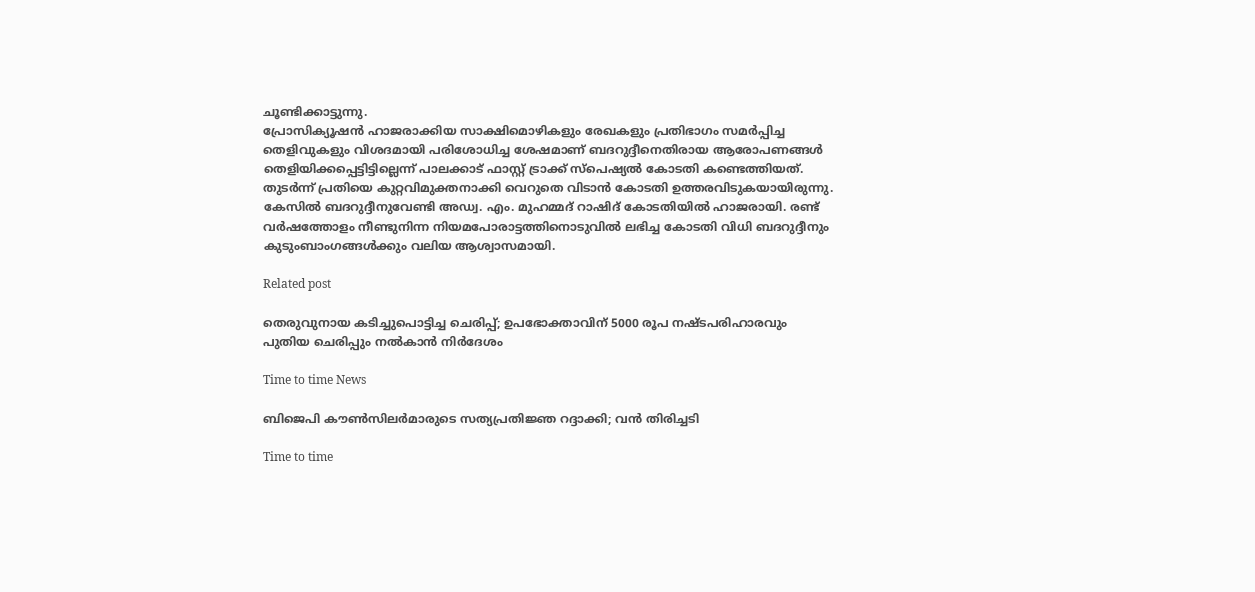ചൂണ്ടിക്കാട്ടുന്നു.
പ്രോസിക്യൂഷൻ ഹാജരാക്കിയ സാക്ഷിമൊഴികളും രേഖകളും പ്രതിഭാഗം സമർപ്പിച്ച തെളിവുകളും വിശദമായി പരിശോധിച്ച ശേഷമാണ് ബദറുദ്ദീനെതിരായ ആരോപണങ്ങൾ തെളിയിക്കപ്പെട്ടിട്ടില്ലെന്ന് പാലക്കാട് ഫാസ്റ്റ് ട്രാക്ക് സ്പെഷ്യൽ കോടതി കണ്ടെത്തിയത്. തുടർന്ന് പ്രതിയെ കുറ്റവിമുക്തനാക്കി വെറുതെ വിടാൻ കോടതി ഉത്തരവിടുകയായിരുന്നു.
കേസിൽ ബദറുദ്ദീനുവേണ്ടി അഡ്വ. എം. മുഹമ്മദ് റാഷിദ് കോടതിയിൽ ഹാജരായി. രണ്ട് വർഷത്തോളം നീണ്ടുനിന്ന നിയമപോരാട്ടത്തിനൊടുവിൽ ലഭിച്ച കോടതി വിധി ബദറുദ്ദീനും കുടുംബാംഗങ്ങൾക്കും വലിയ ആശ്വാസമായി.

Related post

തെരുവുനായ കടിച്ചുപൊട്ടിച്ച ചെരിപ്പ്; ഉപഭോക്താവിന് 5000 രൂപ നഷ്ടപരിഹാരവും പുതിയ ചെരിപ്പും നൽകാൻ നിർദേശം

Time to time News

ബിജെപി കൗൺസിലർമാരുടെ സത്യപ്രതിജ്ഞ റദ്ദാക്കി; വൻ തിരിച്ചടി

Time to time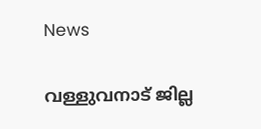News

വള്ളുവനാട് ജില്ല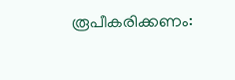രൂപീകരിക്കണം: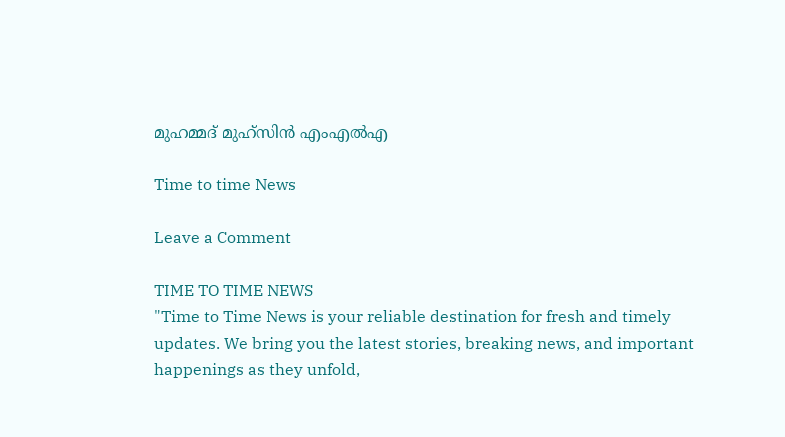മുഹമ്മദ് മുഹ്‌സിൻ എംഎൽഎ

Time to time News

Leave a Comment

TIME TO TIME NEWS
"Time to Time News is your reliable destination for fresh and timely updates. We bring you the latest stories, breaking news, and important happenings as they unfold,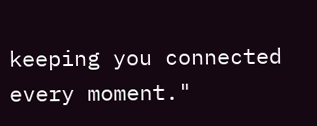keeping you connected every moment."